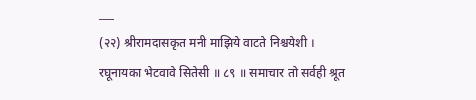___
(२२) श्रीरामदासकृत मनी माझिये वाटते निश्चयेशी । रघूनायका भेटवावे सितेसी ॥ ८९ ॥ समाचार तो सर्वही श्रूत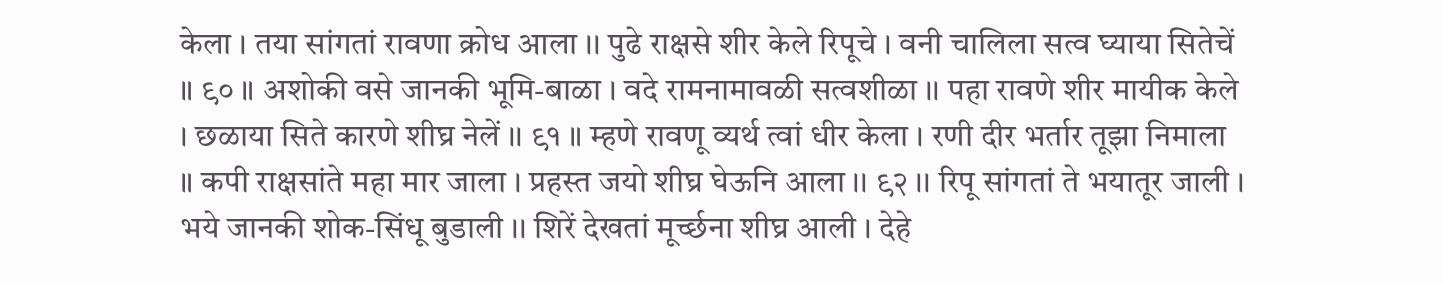केला । तया सांगतां रावणा क्रोध आला ।। पुढे राक्षसे शीर केले रिपूचे । वनी चालिला सत्व घ्याया सितेचें ॥ ९० ॥ अशोकी वसे जानकी भूमि-बाळा । वदे रामनामावळी सत्वशीळा ।। पहा रावणे शीर मायीक केले । छळाया सिते कारणे शीघ्र नेलें ।। ९१ ॥ म्हणे रावणू व्यर्थ त्वां धीर केला । रणी दीर भर्तार तूझा निमाला ॥ कपी राक्षसांते महा मार जाला । प्रहस्त जयो शीघ्र घेऊनि आला ।। ९२ ।। रिपू सांगतां ते भयातूर जाली । भये जानकी शोक-सिंधू बुडाली ।। शिरें देखतां मूर्च्छना शीघ्र आली । देहे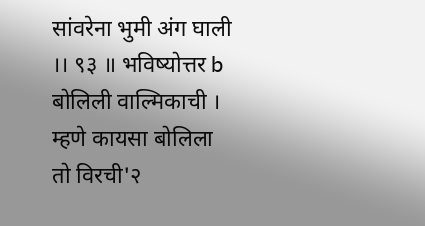सांवरेना भुमी अंग घाली ।। ९३ ॥ भविष्योत्तर b बोलिली वाल्मिकाची । म्हणे कायसा बोलिला तो विरची'२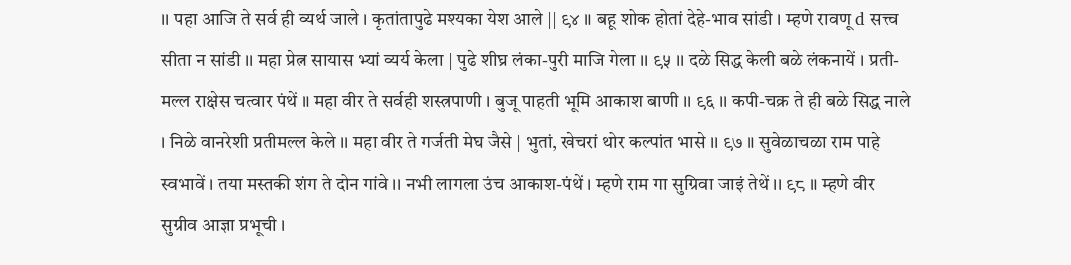।। पहा आजि ते सर्व ही व्यर्थ जाले । कृतांतापुढे मश्यका येश आले || ९४ ॥ बहू शोक होतां देहे-भाव सांडी । म्हणे रावणू d सत्त्व सीता न सांडी ।। महा प्रेत्न सायास भ्यां व्यर्य केला | पुढे शीघ्र लंका-पुरी माजि गेला ।। ९५ ।। दळे सिद्ध केली बळे लंकनायें । प्रती-मल्ल राक्षेस चत्वार पंथें ॥ महा वीर ते सर्वही शस्त्रपाणी । बुजू पाहती भूमि आकाश बाणी ।। ९६ ।। कपी-चक्र ते ही बळे सिद्ध नाले । निळे वानरेशी प्रतीमल्ल केले ।। महा वीर ते गर्जती मेघ जैसे | भुतां, खेचरां थोर कल्पांत भासे ।। ९७ ॥ सुवेळाचळा राम पाहे स्वभावें । तया मस्तकी शंग ते दोन गांवे ।। नभी लागला उंच आकाश-पंथें । म्हणे राम गा सुग्रिवा जाइं तेथें ।। ९८ ॥ म्हणे वीर सुग्रीव आज्ञा प्रभूची ।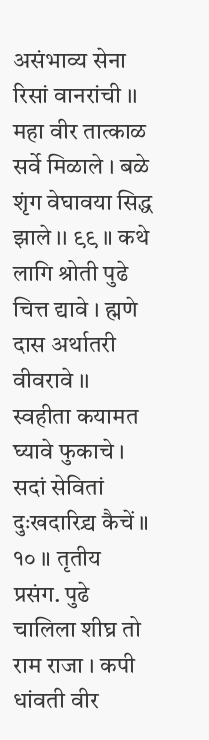असंभाव्य सेना रिसां वानरांची ।। महा वीर तात्काळ सर्वे मिळाले । बळे शृंग वेघावया सिद्ध झाले ।। ९९ ॥ कथे लागि श्रोती पुढे चित्त द्यावे । ह्मणे दास अर्थातरी वीवरावे ।। स्वहीता कयामत घ्यावे फुकाचे । सदां सेवितां दुःखदारिद्र्य कैचें ॥ १० ॥ तृतीय प्रसंग. पुढे चालिला शीघ्र तो राम राजा । कपी धांवती वीर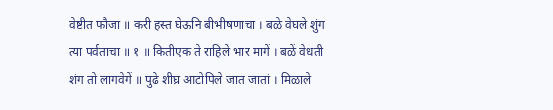वेष्टीत फौजा ॥ करी हस्त घेऊनि बीभीषणाचा । बळे वेघले शुंग त्या पर्वताचा ॥ १ ॥ कितीएक ते राहिले भार मागें । बळें वेधती शंग तो लागवेगें ॥ पुढे शीघ्र आटोपिले जात जातां । मिळाले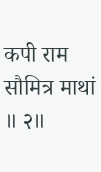कपी राम सौमित्र माथां ॥ २॥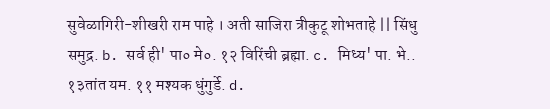सुवेळागिरी-शीखरी राम पाहे । अती साजिरा त्रीकुटू शोभताहे || सिंधु समुद्र. b. सर्व ही' पा० मे०. १२ विरिंची ब्रह्मा. c. मिध्य' पा. भे.. १३तांत यम. ११ मश्यक धुंगुर्डे. d.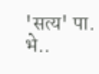'सत्य' पा. भे..